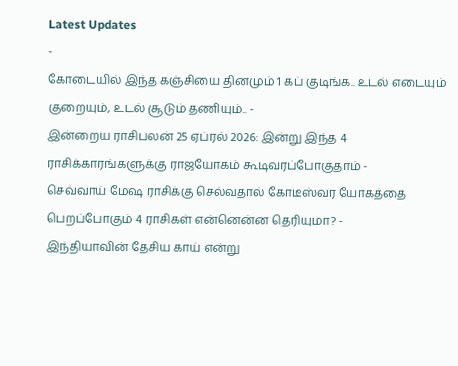Latest Updates
-
கோடையில் இந்த கஞ்சியை தினமும் 1 கப் குடிங்க.. உடல் எடையும் குறையும், உடல் சூடும் தணியும்.. -
இன்றைய ராசிபலன் 25 ஏப்ரல் 2026: இன்று இந்த 4 ராசிக்காரங்களுக்கு ராஜயோகம் கூடிவரப்போகுதாம் -
செவ்வாய் மேஷ ராசிக்கு செல்வதால் கோடீஸ்வர யோகத்தை பெறப்போகும் 4 ராசிகள் என்னென்ன தெரியுமா? -
இந்தியாவின் தேசிய காய் என்று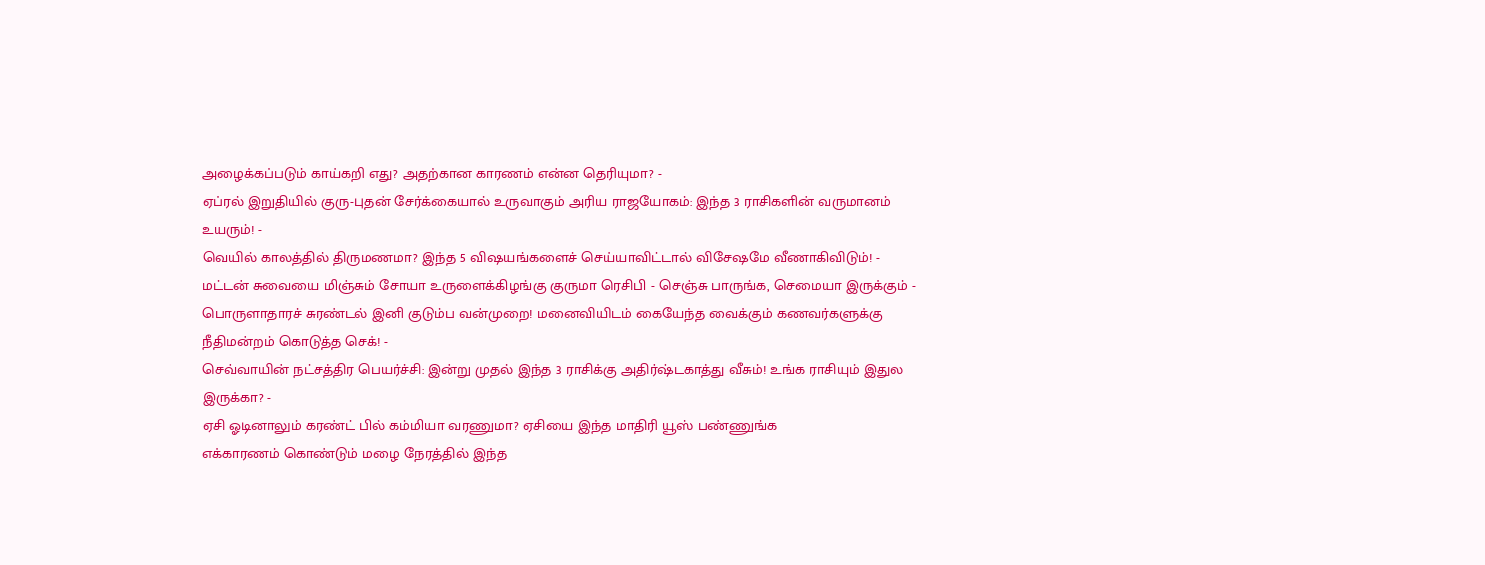அழைக்கப்படும் காய்கறி எது? அதற்கான காரணம் என்ன தெரியுமா? -
ஏப்ரல் இறுதியில் குரு-புதன் சேர்க்கையால் உருவாகும் அரிய ராஜயோகம்: இந்த 3 ராசிகளின் வருமானம் உயரும்! -
வெயில் காலத்தில் திருமணமா? இந்த 5 விஷயங்களைச் செய்யாவிட்டால் விசேஷமே வீணாகிவிடும்! -
மட்டன் சுவையை மிஞ்சும் சோயா உருளைக்கிழங்கு குருமா ரெசிபி - செஞ்சு பாருங்க, செமையா இருக்கும் -
பொருளாதாரச் சுரண்டல் இனி குடும்ப வன்முறை! மனைவியிடம் கையேந்த வைக்கும் கணவர்களுக்கு நீதிமன்றம் கொடுத்த செக்! -
செவ்வாயின் நட்சத்திர பெயர்ச்சி: இன்று முதல் இந்த 3 ராசிக்கு அதிர்ஷ்டகாத்து வீசும்! உங்க ராசியும் இதுல இருக்கா? -
ஏசி ஓடினாலும் கரண்ட் பில் கம்மியா வரணுமா? ஏசியை இந்த மாதிரி யூஸ் பண்ணுங்க
எக்காரணம் கொண்டும் மழை நேரத்தில் இந்த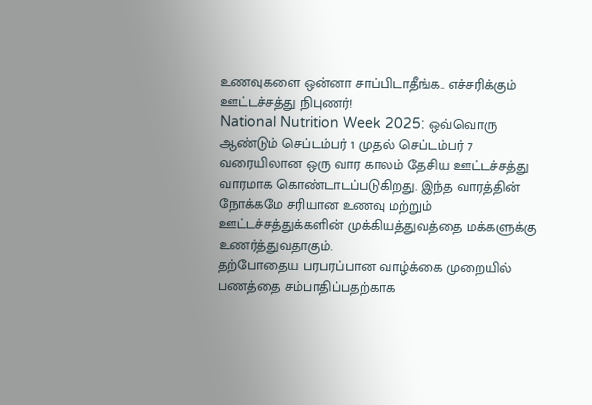உணவுகளை ஒன்னா சாப்பிடாதீங்க.. எச்சரிக்கும் ஊட்டச்சத்து நிபுணர்!
National Nutrition Week 2025: ஒவ்வொரு ஆண்டும் செப்டம்பர் 1 முதல் செப்டம்பர் 7 வரையிலான ஒரு வார காலம் தேசிய ஊட்டச்சத்து வாரமாக கொண்டாடப்படுகிறது. இந்த வாரத்தின் நோக்கமே சரியான உணவு மற்றும் ஊட்டச்சத்துக்களின் முக்கியத்துவத்தை மக்களுக்கு உணர்த்துவதாகும்.
தற்போதைய பரபரப்பான வாழ்க்கை முறையில் பணத்தை சம்பாதிப்பதற்காக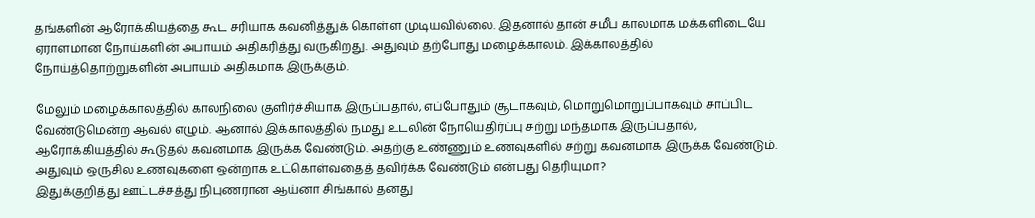தங்களின் ஆரோக்கியத்தை கூட சரியாக கவனித்துக் கொள்ள முடியவில்லை. இதனால் தான் சமீப காலமாக மக்களிடையே ஏராளமான நோய்களின் அபாயம் அதிகரித்து வருகிறது. அதுவும் தற்போது மழைக்காலம். இக்காலத்தில் நோய்த்தொற்றுகளின் அபாயம் அதிகமாக இருக்கும்.

மேலும் மழைக்காலத்தில் காலநிலை குளிர்ச்சியாக இருப்பதால், எப்போதும் சூடாகவும், மொறுமொறுப்பாகவும் சாப்பிட வேண்டுமென்ற ஆவல் எழும். ஆனால் இக்காலத்தில் நமது உடலின் நோயெதிர்ப்பு சற்று மந்தமாக இருப்பதால், ஆரோக்கியத்தில் கூடுதல் கவனமாக இருக்க வேண்டும். அதற்கு உண்ணும் உணவுகளில் சற்று கவனமாக இருக்க வேண்டும். அதுவும் ஒருசில உணவுகளை ஒன்றாக உட்கொள்வதைத் தவிர்க்க வேண்டும் என்பது தெரியுமா?
இதுக்குறித்து ஊட்டச்சத்து நிபுணரான ஆய்னா சிங்கால் தனது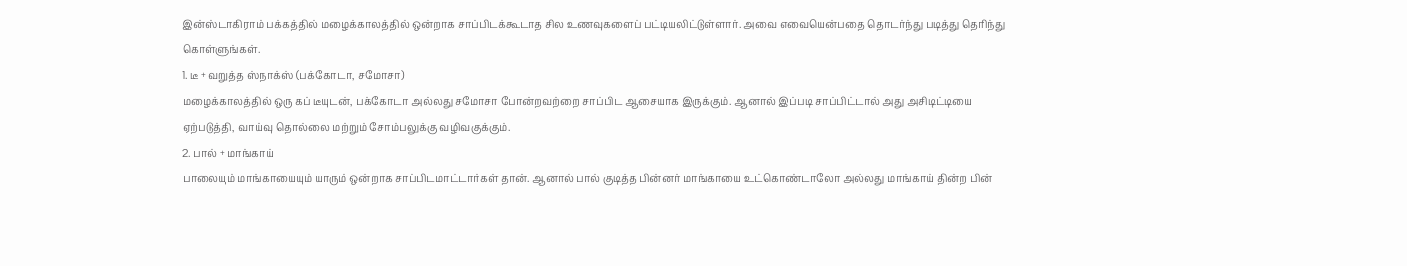இன்ஸ்டாகிராம் பக்கத்தில் மழைக்காலத்தில் ஒன்றாக சாப்பிடக்கூடாத சில உணவுகளைப் பட்டியலிட்டுள்ளார். அவை எவையென்பதை தொடர்ந்து படித்து தெரிந்து கொள்ளுங்கள்.
1. டீ + வறுத்த ஸ்நாக்ஸ் (பக்கோடா, சமோசா)
மழைக்காலத்தில் ஒரு கப் டீயுடன், பக்கோடா அல்லது சமோசா போன்றவற்றை சாப்பிட ஆசையாக இருக்கும். ஆனால் இப்படி சாப்பிட்டால் அது அசிடிட்டியை ஏற்படுத்தி, வாய்வு தொல்லை மற்றும் சோம்பலுக்கு வழிவகுக்கும்.
2. பால் + மாங்காய்
பாலையும் மாங்காயையும் யாரும் ஒன்றாக சாப்பிடமாட்டார்கள் தான். ஆனால் பால் குடித்த பின்னர் மாங்காயை உட்கொண்டாலோ அல்லது மாங்காய் தின்ற பின்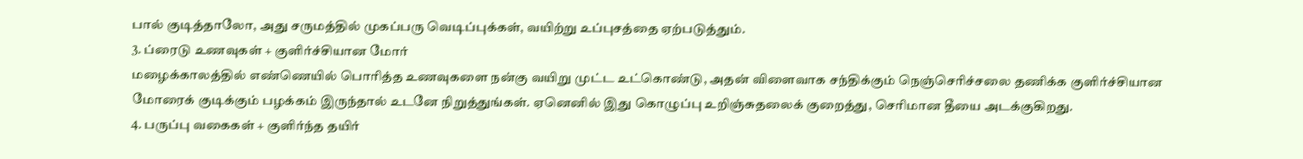பால் குடித்தாலோ, அது சருமத்தில் முகப்பரு வெடிப்புக்கள், வயிற்று உப்புசத்தை ஏற்படுத்தும்.
3. ப்ரைடு உணவுகள் + குளிர்ச்சியான மோர்
மழைக்காலத்தில் எண்ணெயில் பொரித்த உணவுகளை நன்கு வயிறு முட்ட உட்கொண்டு, அதன் விளைவாக சந்திக்கும் நெஞ்செரிச்சலை தணிக்க குளிர்ச்சியான மோரைக் குடிக்கும் பழக்கம் இருந்தால் உடனே நிறுத்துங்கள். ஏனெனில் இது கொழுப்பு உறிஞ்சுதலைக் குறைத்து, செரிமான தீயை அடக்குகிறது.
4. பருப்பு வகைகள் + குளிர்ந்த தயிர்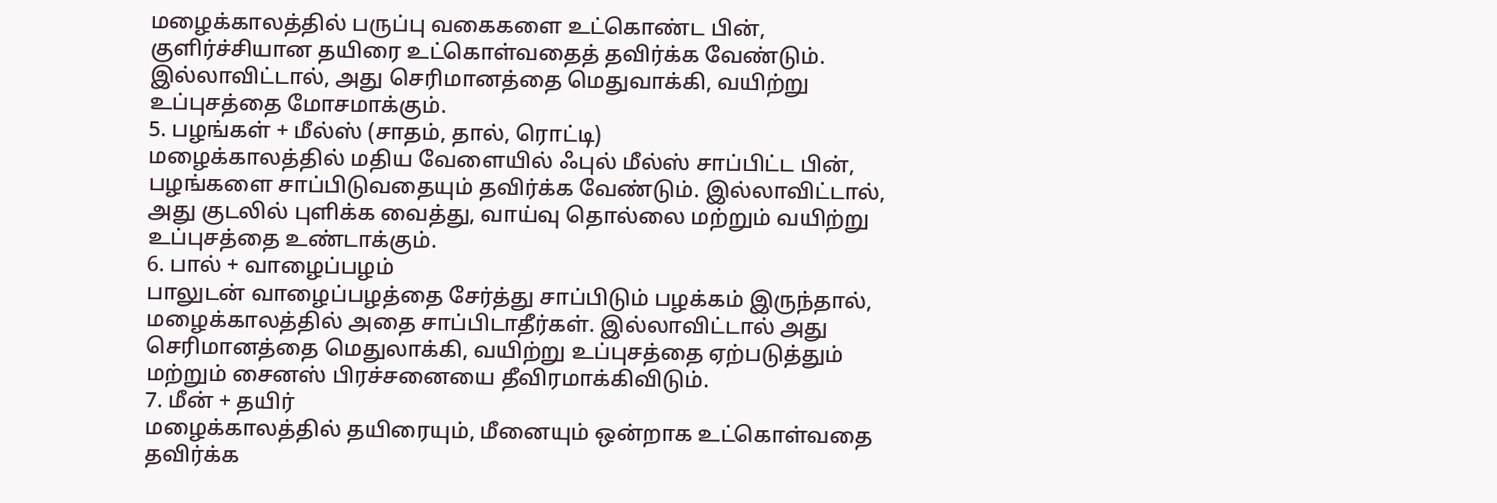மழைக்காலத்தில் பருப்பு வகைகளை உட்கொண்ட பின், குளிர்ச்சியான தயிரை உட்கொள்வதைத் தவிர்க்க வேண்டும். இல்லாவிட்டால், அது செரிமானத்தை மெதுவாக்கி, வயிற்று உப்புசத்தை மோசமாக்கும்.
5. பழங்கள் + மீல்ஸ் (சாதம், தால், ரொட்டி)
மழைக்காலத்தில் மதிய வேளையில் ஃபுல் மீல்ஸ் சாப்பிட்ட பின், பழங்களை சாப்பிடுவதையும் தவிர்க்க வேண்டும். இல்லாவிட்டால், அது குடலில் புளிக்க வைத்து, வாய்வு தொல்லை மற்றும் வயிற்று உப்புசத்தை உண்டாக்கும்.
6. பால் + வாழைப்பழம்
பாலுடன் வாழைப்பழத்தை சேர்த்து சாப்பிடும் பழக்கம் இருந்தால், மழைக்காலத்தில் அதை சாப்பிடாதீர்கள். இல்லாவிட்டால் அது செரிமானத்தை மெதுலாக்கி, வயிற்று உப்புசத்தை ஏற்படுத்தும் மற்றும் சைனஸ் பிரச்சனையை தீவிரமாக்கிவிடும்.
7. மீன் + தயிர்
மழைக்காலத்தில் தயிரையும், மீனையும் ஒன்றாக உட்கொள்வதை தவிர்க்க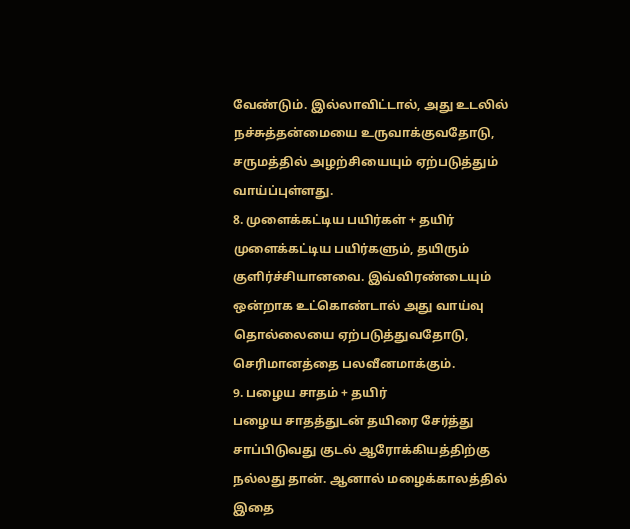வேண்டும். இல்லாவிட்டால், அது உடலில் நச்சுத்தன்மையை உருவாக்குவதோடு, சருமத்தில் அழற்சியையும் ஏற்படுத்தும் வாய்ப்புள்ளது.
8. முளைக்கட்டிய பயிர்கள் + தயிர்
முளைக்கட்டிய பயிர்களும், தயிரும் குளிர்ச்சியானவை. இவ்விரண்டையும் ஒன்றாக உட்கொண்டால் அது வாய்வு தொல்லையை ஏற்படுத்துவதோடு, செரிமானத்தை பலவீனமாக்கும்.
9. பழைய சாதம் + தயிர்
பழைய சாதத்துடன் தயிரை சேர்த்து சாப்பிடுவது குடல் ஆரோக்கியத்திற்கு நல்லது தான். ஆனால் மழைக்காலத்தில் இதை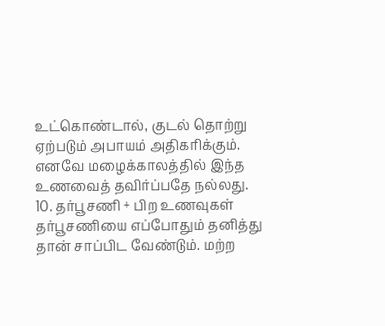உட்கொண்டால், குடல் தொற்று ஏற்படும் அபாயம் அதிகரிக்கும். எனவே மழைக்காலத்தில் இந்த உணவைத் தவிர்ப்பதே நல்லது.
10. தர்பூசணி + பிற உணவுகள்
தர்பூசணியை எப்போதும் தனித்து தான் சாப்பிட வேண்டும். மற்ற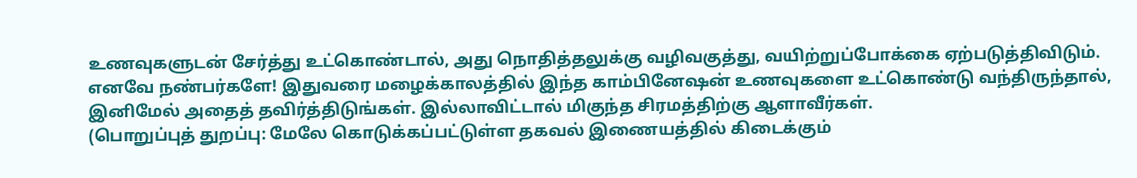உணவுகளுடன் சேர்த்து உட்கொண்டால், அது நொதித்தலுக்கு வழிவகுத்து, வயிற்றுப்போக்கை ஏற்படுத்திவிடும்.
எனவே நண்பர்களே! இதுவரை மழைக்காலத்தில் இந்த காம்பினேஷன் உணவுகளை உட்கொண்டு வந்திருந்தால், இனிமேல் அதைத் தவிர்த்திடுங்கள். இல்லாவிட்டால் மிகுந்த சிரமத்திற்கு ஆளாவீர்கள்.
(பொறுப்புத் துறப்பு: மேலே கொடுக்கப்பட்டுள்ள தகவல் இணையத்தில் கிடைக்கும்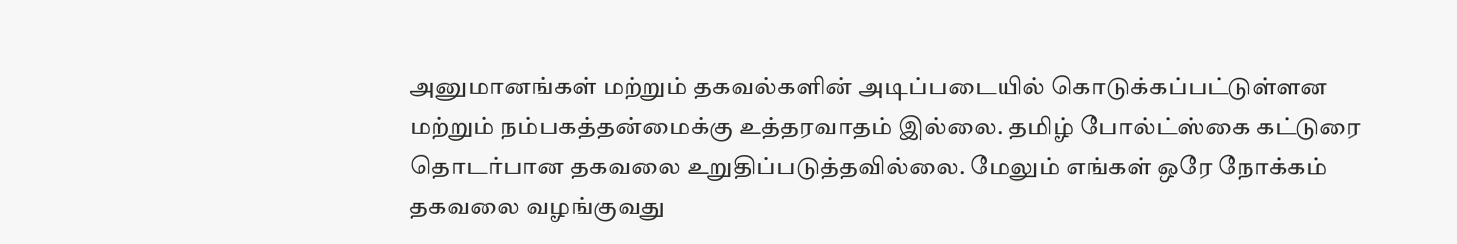அனுமானங்கள் மற்றும் தகவல்களின் அடிப்படையில் கொடுக்கப்பட்டுள்ளன மற்றும் நம்பகத்தன்மைக்கு உத்தரவாதம் இல்லை. தமிழ் போல்ட்ஸ்கை கட்டுரை தொடர்பான தகவலை உறுதிப்படுத்தவில்லை. மேலும் எங்கள் ஒரே நோக்கம் தகவலை வழங்குவது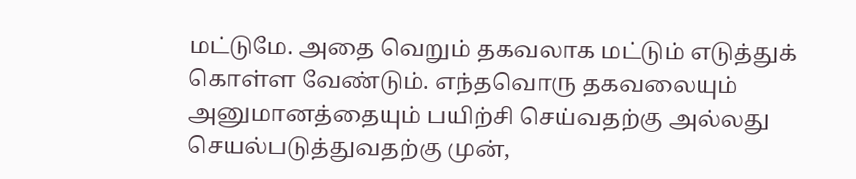மட்டுமே. அதை வெறும் தகவலாக மட்டும் எடுத்துக் கொள்ள வேண்டும். எந்தவொரு தகவலையும் அனுமானத்தையும் பயிற்சி செய்வதற்கு அல்லது செயல்படுத்துவதற்கு முன்,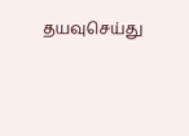தயவுசெய்து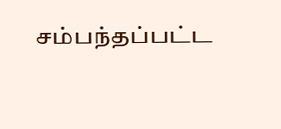சம்பந்தப்பட்ட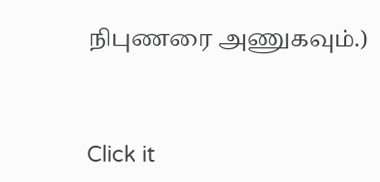நிபுணரை அணுகவும்.)



Click it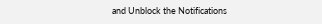and Unblock the Notifications